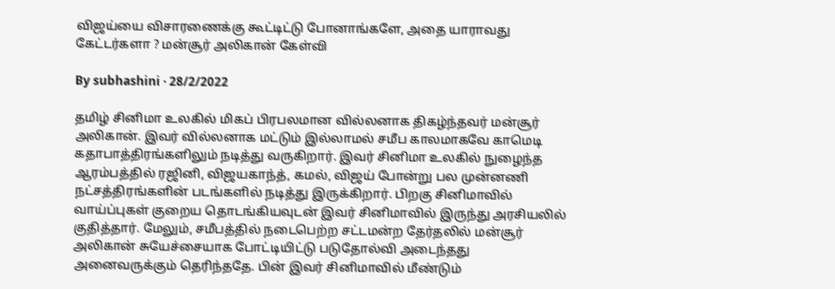விஜய்யை விசாரணைக்கு கூட்டிட்டு போனாங்களே, அதை யாராவது கேட்டர்களா ? மன்சூர் அலிகான் கேள்வி

By subhashini · 28/2/2022

தமிழ் சினிமா உலகில் மிகப் பிரபலமான வில்லனாக திகழ்ந்தவர் மன்சூர் அலிகான். இவர் வில்லனாக மட்டும் இல்லாமல் சமீப காலமாகவே காமெடி கதாபாத்திரங்களிலும் நடித்து வருகிறார். இவர் சினிமா உலகில் நுழைந்த ஆரம்பத்தில் ரஜினி, விஜயகாந்த், கமல், விஜய் போன்று பல முன்னணி நட்சத்திரங்களின் படங்களில் நடித்து இருக்கிறார். பிறகு சினிமாவில் வாய்ப்புகள் குறைய தொடங்கியவுடன் இவர் சினிமாவில் இருந்து அரசியலில் குதித்தார். மேலும், சமீபத்தில் நடைபெற்ற சட்டமன்ற தேர்தலில் மன்சூர் அலிகான் சுயேச்சையாக போட்டியிட்டு படுதோல்வி அடைந்தது அனைவருக்கும் தெரிந்ததே. பின் இவர் சினிமாவில் மீண்டும்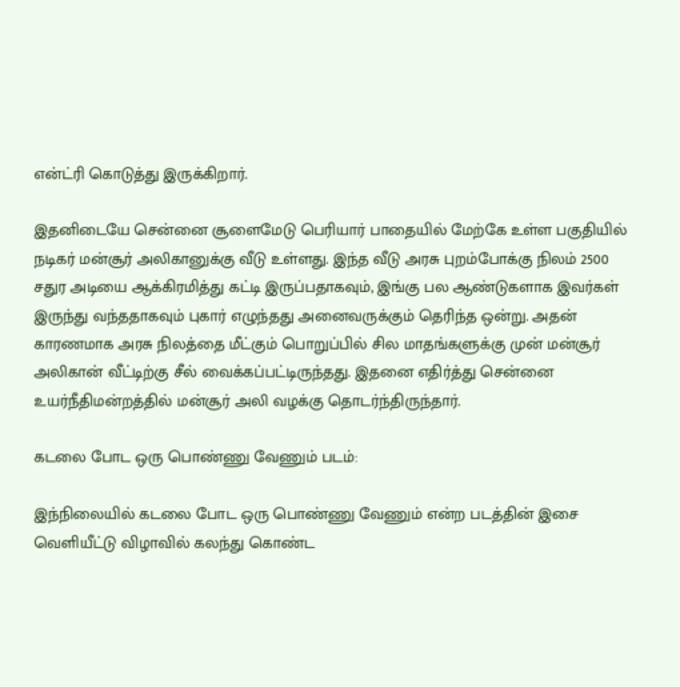என்ட்ரி கொடுத்து இருக்கிறார்.

இதனிடையே சென்னை சூளைமேடு பெரியார் பாதையில் மேற்கே உள்ள பகுதியில் நடிகர் மன்சூர் அலிகானுக்கு வீடு உள்ளது. இந்த வீடு அரசு புறம்போக்கு நிலம் 2500 சதுர அடியை ஆக்கிரமித்து கட்டி இருப்பதாகவும், இங்கு பல ஆண்டுகளாக இவர்கள் இருந்து வந்ததாகவும் புகார் எழுந்தது அனைவருக்கும் தெரிந்த ஒன்று. அதன் காரணமாக அரசு நிலத்தை மீட்கும் பொறுப்பில் சில மாதங்களுக்கு முன் மன்சூர் அலிகான் வீட்டிற்கு சீல் வைக்கப்பட்டிருந்தது. இதனை எதிர்த்து சென்னை உயர்நீதிமன்றத்தில் மன்சூர் அலி வழக்கு தொடர்ந்திருந்தார்.

கடலை போட ஒரு பொண்ணு வேணும் படம்:

இந்நிலையில் கடலை போட ஒரு பொண்ணு வேணும் என்ற படத்தின் இசை வெளியீட்டு விழாவில் கலந்து கொண்ட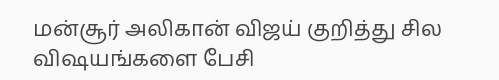மன்சூர் அலிகான் விஜய் குறித்து சில விஷயங்களை பேசி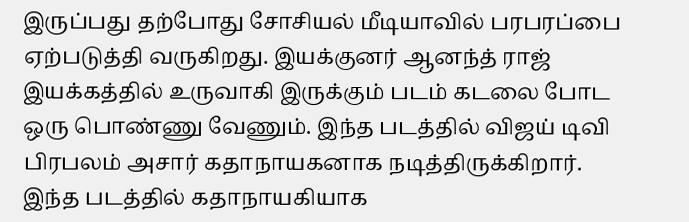இருப்பது தற்போது சோசியல் மீடியாவில் பரபரப்பை ஏற்படுத்தி வருகிறது. இயக்குனர் ஆனந்த் ராஜ் இயக்கத்தில் உருவாகி இருக்கும் படம் கடலை போட ஒரு பொண்ணு வேணும். இந்த படத்தில் விஜய் டிவி பிரபலம் அசார் கதாநாயகனாக நடித்திருக்கிறார். இந்த படத்தில் கதாநாயகியாக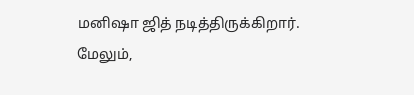மனிஷா ஜித் நடித்திருக்கிறார். மேலும்,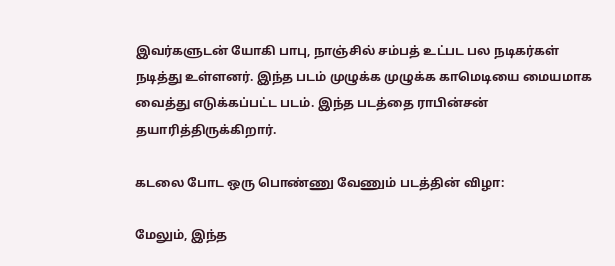இவர்களுடன் யோகி பாபு, நாஞ்சில் சம்பத் உட்பட பல நடிகர்கள் நடித்து உள்ளனர். இந்த படம் முழுக்க முழுக்க காமெடியை மையமாக வைத்து எடுக்கப்பட்ட படம். இந்த படத்தை ராபின்சன் தயாரித்திருக்கிறார்.

கடலை போட ஒரு பொண்ணு வேணும் படத்தின் விழா:

மேலும், இந்த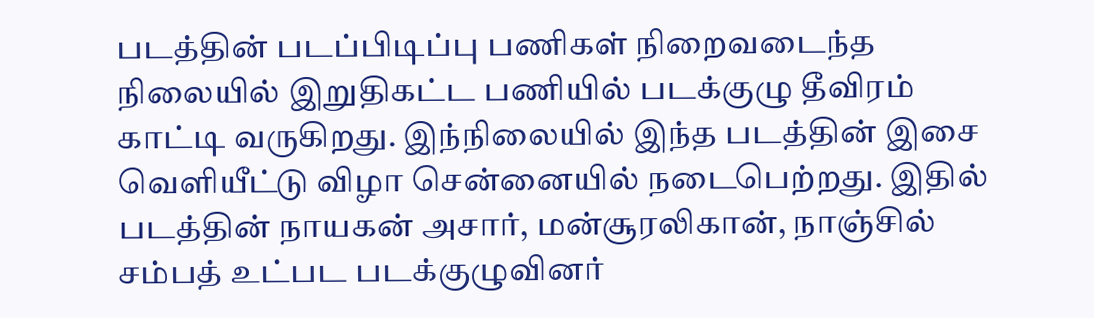படத்தின் படப்பிடிப்பு பணிகள் நிறைவடைந்த நிலையில் இறுதிகட்ட பணியில் படக்குழு தீவிரம் காட்டி வருகிறது. இந்நிலையில் இந்த படத்தின் இசை வெளியீட்டு விழா சென்னையில் நடைபெற்றது. இதில் படத்தின் நாயகன் அசார், மன்சூரலிகான், நாஞ்சில் சம்பத் உட்பட படக்குழுவினர்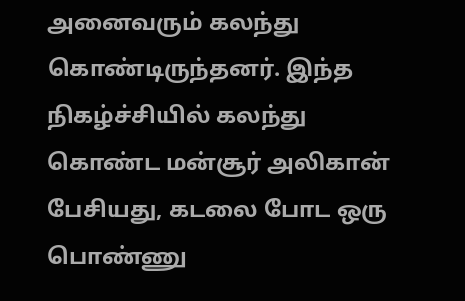அனைவரும் கலந்து கொண்டிருந்தனர். இந்த நிகழ்ச்சியில் கலந்து கொண்ட மன்சூர் அலிகான் பேசியது, கடலை போட ஒரு பொண்ணு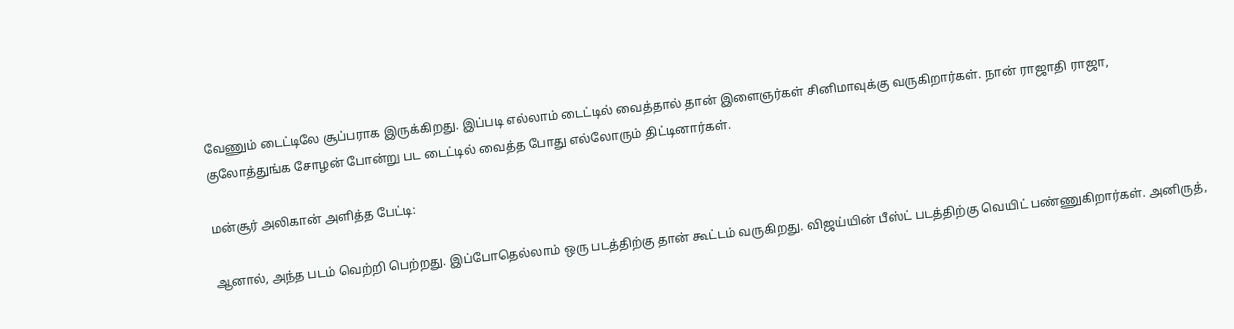வேணும் டைட்டிலே சூப்பராக இருக்கிறது. இப்படி எல்லாம் டைட்டில் வைத்தால் தான் இளைஞர்கள் சினிமாவுக்கு வருகிறார்கள். நான் ராஜாதி ராஜா, குலோத்துங்க சோழன் போன்று பட டைட்டில் வைத்த போது எல்லோரும் திட்டினார்கள்.

மன்சூர் அலிகான் அளித்த பேட்டி:

ஆனால், அந்த படம் வெற்றி பெற்றது. இப்போதெல்லாம் ஒரு படத்திற்கு தான் கூட்டம் வருகிறது. விஜய்யின் பீஸ்ட் படத்திற்கு வெயிட் பண்ணுகிறார்கள். அனிருத்,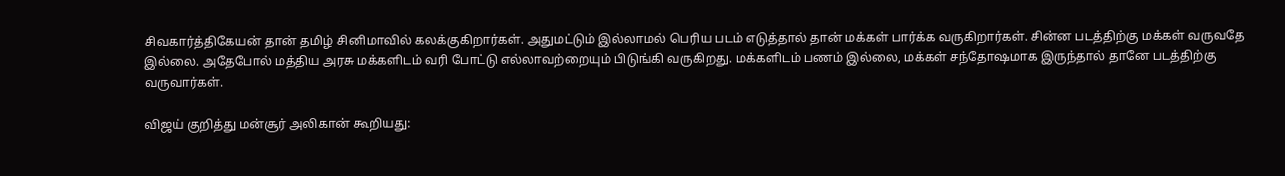சிவகார்த்திகேயன் தான் தமிழ் சினிமாவில் கலக்குகிறார்கள். அதுமட்டும் இல்லாமல் பெரிய படம் எடுத்தால் தான் மக்கள் பார்க்க வருகிறார்கள். சின்ன படத்திற்கு மக்கள் வருவதே இல்லை. அதேபோல் மத்திய அரசு மக்களிடம் வரி போட்டு எல்லாவற்றையும் பிடுங்கி வருகிறது. மக்களிடம் பணம் இல்லை, மக்கள் சந்தோஷமாக இருந்தால் தானே படத்திற்கு வருவார்கள்.

விஜய் குறித்து மன்சூர் அலிகான் கூறியது: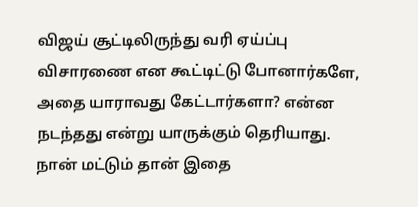விஜய் சூட்டிலிருந்து வரி ஏய்ப்பு விசாரணை என கூட்டிட்டு போனார்களே, அதை யாராவது கேட்டார்களா? என்ன நடந்தது என்று யாருக்கும் தெரியாது. நான் மட்டும் தான் இதை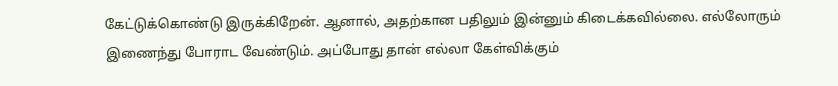கேட்டுக்கொண்டு இருக்கிறேன். ஆனால், அதற்கான பதிலும் இன்னும் கிடைக்கவில்லை. எல்லோரும் இணைந்து போராட வேண்டும். அப்போது தான் எல்லா கேள்விக்கும்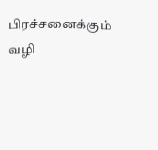பிரச்சனைக்கும் வழி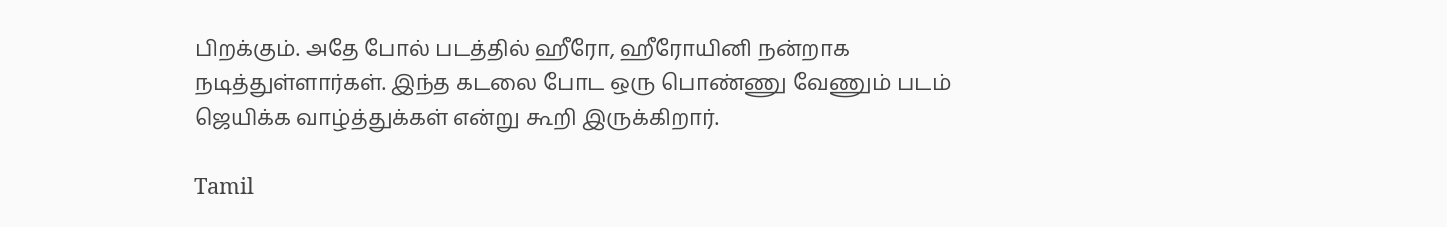பிறக்கும். அதே போல் படத்தில் ஹீரோ, ஹீரோயினி நன்றாக நடித்துள்ளார்கள். இந்த கடலை போட ஒரு பொண்ணு வேணும் படம் ஜெயிக்க வாழ்த்துக்கள் என்று கூறி இருக்கிறார்.

Tamil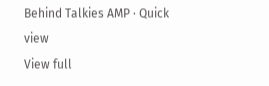Behind Talkies AMP · Quick view
View full